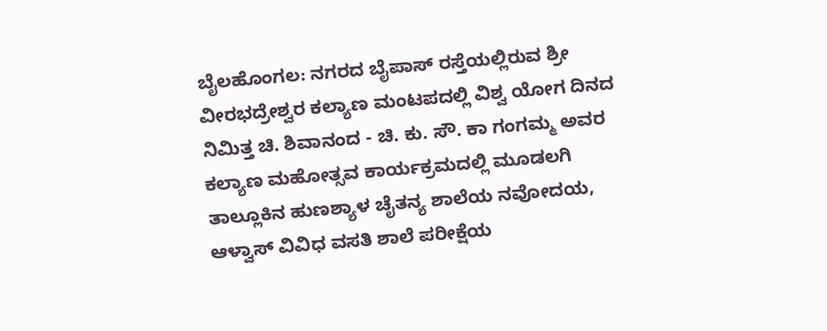ಬೈಲಹೊಂಗಲ: ನಗರದ ಬೈಪಾಸ್ ರಸ್ತೆಯಲ್ಲಿರುವ ಶ್ರೀ ವೀರಭದ್ರೇಶ್ವರ ಕಲ್ಯಾಣ ಮಂಟಪದಲ್ಲಿ ವಿಶ್ವ ಯೋಗ ದಿನದ ನಿಮಿತ್ತ ಚಿ. ಶಿವಾನಂದ - ಚಿ. ಕು. ಸೌ. ಕಾ ಗಂಗಮ್ಮ ಅವರ ಕಲ್ಯಾಣ ಮಹೋತ್ಸವ ಕಾರ್ಯಕ್ರಮದಲ್ಲಿ ಮೂಡಲಗಿ ತಾಲ್ಲೂಕಿನ ಹುಣಶ್ಯಾಳ ಚೈತನ್ಯ ಶಾಲೆಯ ನವೋದಯ, ಆಳ್ವಾಸ್ ವಿವಿಧ ವಸತಿ ಶಾಲೆ ಪರೀಕ್ಷೆಯ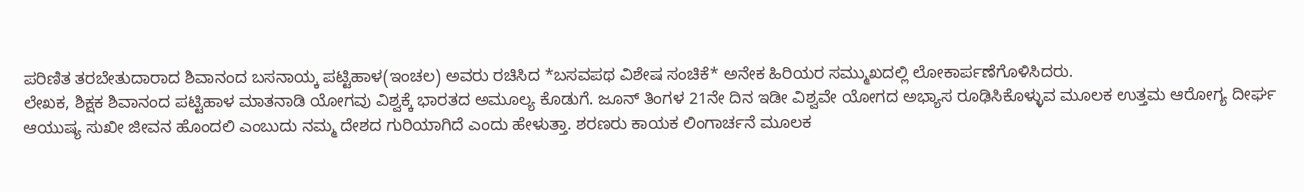ಪರಿಣಿತ ತರಬೇತುದಾರಾದ ಶಿವಾನಂದ ಬಸನಾಯ್ಕ ಪಟ್ಟಿಹಾಳ(ಇಂಚಲ) ಅವರು ರಚಿಸಿದ *ಬಸವಪಥ ವಿಶೇಷ ಸಂಚಿಕೆ* ಅನೇಕ ಹಿರಿಯರ ಸಮ್ಮುಖದಲ್ಲಿ ಲೋಕಾರ್ಪಣೆಗೊಳಿಸಿದರು.
ಲೇಖಕ, ಶಿಕ್ಷಕ ಶಿವಾನಂದ ಪಟ್ಟಿಹಾಳ ಮಾತನಾಡಿ ಯೋಗವು ವಿಶ್ವಕ್ಕೆ ಭಾರತದ ಅಮೂಲ್ಯ ಕೊಡುಗೆ. ಜೂನ್ ತಿಂಗಳ 21ನೇ ದಿನ ಇಡೀ ವಿಶ್ವವೇ ಯೋಗದ ಅಭ್ಯಾಸ ರೂಢಿಸಿಕೊಳ್ಳುವ ಮೂಲಕ ಉತ್ತಮ ಆರೋಗ್ಯ ದೀರ್ಘ ಆಯುಷ್ಯ ಸುಖೀ ಜೀವನ ಹೊಂದಲಿ ಎಂಬುದು ನಮ್ಮ ದೇಶದ ಗುರಿಯಾಗಿದೆ ಎಂದು ಹೇಳುತ್ತಾ. ಶರಣರು ಕಾಯಕ ಲಿಂಗಾರ್ಚನೆ ಮೂಲಕ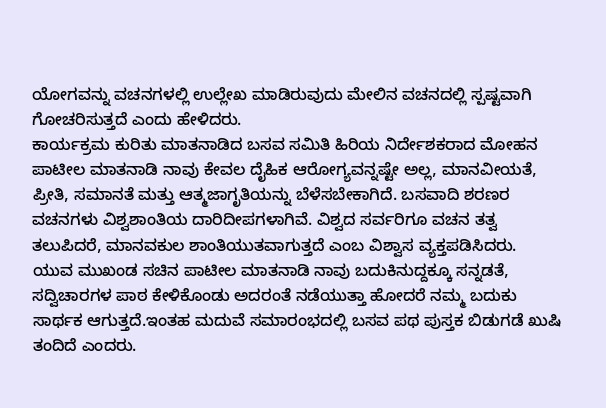ಯೋಗವನ್ನು ವಚನಗಳಲ್ಲಿ ಉಲ್ಲೇಖ ಮಾಡಿರುವುದು ಮೇಲಿನ ವಚನದಲ್ಲಿ ಸ್ಪಷ್ಟವಾಗಿ ಗೋಚರಿಸುತ್ತದೆ ಎಂದು ಹೇಳಿದರು.
ಕಾರ್ಯಕ್ರಮ ಕುರಿತು ಮಾತನಾಡಿದ ಬಸವ ಸಮಿತಿ ಹಿರಿಯ ನಿರ್ದೇಶಕರಾದ ಮೋಹನ ಪಾಟೀಲ ಮಾತನಾಡಿ ನಾವು ಕೇವಲ ದೈಹಿಕ ಆರೋಗ್ಯವನ್ನಷ್ಟೇ ಅಲ್ಲ, ಮಾನವೀಯತೆ, ಪ್ರೀತಿ, ಸಮಾನತೆ ಮತ್ತು ಆತ್ಮಜಾಗೃತಿಯನ್ನು ಬೆಳೆಸಬೇಕಾಗಿದೆ. ಬಸವಾದಿ ಶರಣರ ವಚನಗಳು ವಿಶ್ವಶಾಂತಿಯ ದಾರಿದೀಪಗಳಾಗಿವೆ. ವಿಶ್ವದ ಸರ್ವರಿಗೂ ವಚನ ತತ್ವ ತಲುಪಿದರೆ, ಮಾನವಕುಲ ಶಾಂತಿಯುತವಾಗುತ್ತದೆ ಎಂಬ ವಿಶ್ವಾಸ ವ್ಯಕ್ತಪಡಿಸಿದರು.
ಯುವ ಮುಖಂಡ ಸಚಿನ ಪಾಟೀಲ ಮಾತನಾಡಿ ನಾವು ಬದುಕಿನುದ್ದಕ್ಕೂ ಸನ್ನಡತೆ, ಸದ್ವಿಚಾರಗಳ ಪಾಠ ಕೇಳಿಕೊಂಡು ಅದರಂತೆ ನಡೆಯುತ್ತಾ ಹೋದರೆ ನಮ್ಮ ಬದುಕು ಸಾರ್ಥಕ ಆಗುತ್ತದೆ.ಇಂತಹ ಮದುವೆ ಸಮಾರಂಭದಲ್ಲಿ ಬಸವ ಪಥ ಪುಸ್ತಕ ಬಿಡುಗಡೆ ಖುಷಿ ತಂದಿದೆ ಎಂದರು.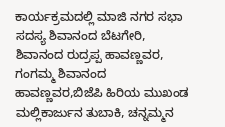ಕಾರ್ಯಕ್ರಮದಲ್ಲಿ ಮಾಜಿ ನಗರ ಸಭಾ ಸದಸ್ಯ ಶಿವಾನಂದ ಬೆಟಗೇರಿ, ಶಿವಾನಂದ ರುದ್ರಪ್ಪ ಹಾವಣ್ಣವರ, ಗಂಗಮ್ಮ ಶಿವಾನಂದ ಹಾವಣ್ಣವರ,ಬಿಜೆಪಿ ಹಿರಿಯ ಮುಖಂಡ ಮಲ್ಲಿಕಾರ್ಜುನ ತುಬಾಕಿ, ಚನ್ನಮ್ಮನ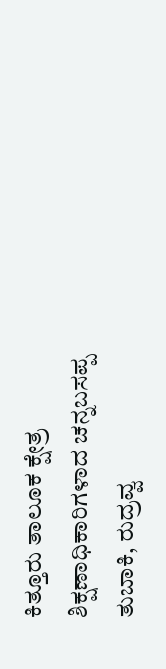ಕಿತ್ತೂರು ತಾಲೂಕ ಕ್ಷೇತ್ರ ಶಿಕ್ಷಣಾಧಿಕಾರಿಗಳಾದ ಚನ್ನಬಸಪ್ಪ ತುಬಾಕಿ, ರುದ್ರವ್ವ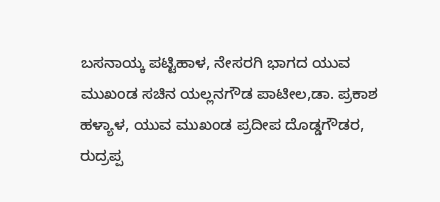ಬಸನಾಯ್ಕ ಪಟ್ಟಿಹಾಳ, ನೇಸರಗಿ ಭಾಗದ ಯುವ ಮುಖಂಡ ಸಚಿನ ಯಲ್ಲನಗೌಡ ಪಾಟೀಲ,ಡಾ. ಪ್ರಕಾಶ ಹಳ್ಯಾಳ, ಯುವ ಮುಖಂಡ ಪ್ರದೀಪ ದೊಡ್ಡಗೌಡರ,
ರುದ್ರಪ್ಪ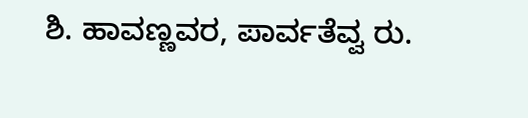ಶಿ. ಹಾವಣ್ಣವರ, ಪಾರ್ವತೆವ್ವ ರು.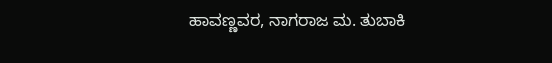ಹಾವಣ್ಣವರ, ನಾಗರಾಜ ಮ. ತುಬಾಕಿ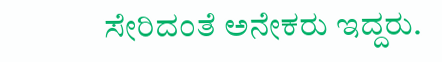ಸೇರಿದಂತೆ ಅನೇಕರು ಇದ್ದರು.